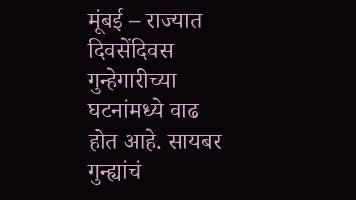मूंबई – राज्यात दिवसेंदिवस गुन्हेगारीच्या घटनांमध्ये वाढ होत आहे. सायबर गुन्ह्यांचं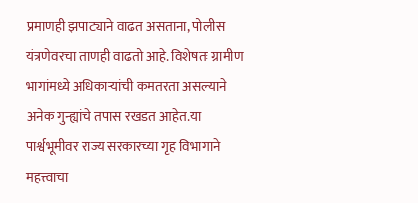प्रमाणही झपाट्याने वाढत असताना, पोलीस यंत्रणेवरचा ताणही वाढतो आहे. विशेषतः ग्रामीण भागांमध्ये अधिकाऱ्यांची कमतरता असल्याने अनेक गुन्ह्यांचे तपास रखडत आहेत.या पार्श्वभूमीवर राज्य सरकारच्या गृह विभागाने महत्त्वाचा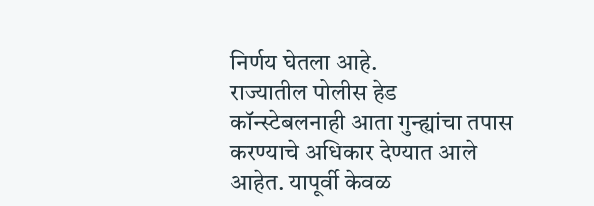निर्णय घेतला आहे.
राज्यातील पोलीस हेड कॉन्स्टेबलनाही आता गुन्ह्यांचा तपास करण्याचे अधिकार देण्यात आले आहेत. यापूर्वी केवळ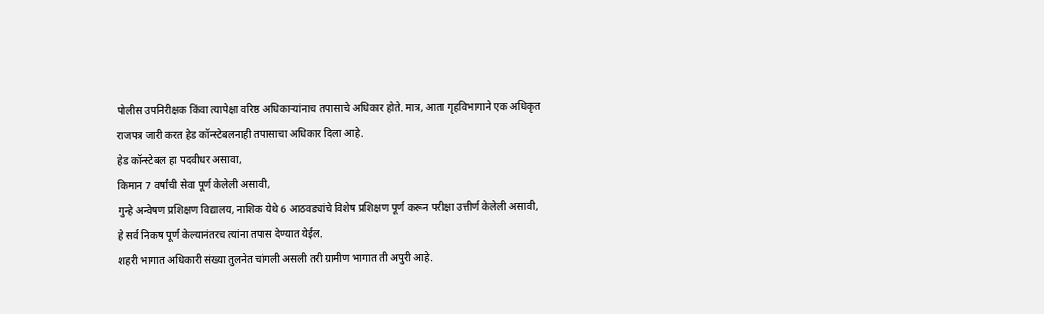पोलीस उपनिरीक्षक किंवा त्यापेक्षा वरिष्ठ अधिकाऱ्यांनाच तपासाचे अधिकार होते. मात्र, आता गृहविभागाने एक अधिकृत राजपत्र जारी करत हेड कॉन्स्टेबलनाही तपासाचा अधिकार दिला आहे.
हेड कॉन्स्टेबल हा पदवीधर असावा,
किमान 7 वर्षांची सेवा पूर्ण केलेली असावी,
गुन्हे अन्वेषण प्रशिक्षण विद्यालय, नाशिक येथे 6 आठवड्यांचे विशेष प्रशिक्षण पूर्ण करून परीक्षा उत्तीर्ण केलेली असावी,
हे सर्व निकष पूर्ण केल्यानंतरच त्यांना तपास देण्यात येईल.
शहरी भागात अधिकारी संख्या तुलनेत चांगली असली तरी ग्रामीण भागात ती अपुरी आहे.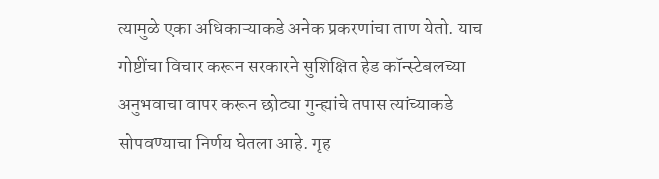त्यामुळे एका अधिकाऱ्याकडे अनेक प्रकरणांचा ताण येतो. याच गोष्टींचा विचार करून सरकारने सुशिक्षित हेड कॉन्स्टेबलच्या अनुभवाचा वापर करून छोट्या गुन्ह्यांचे तपास त्यांच्याकडे सोपवण्याचा निर्णय घेतला आहे. गृह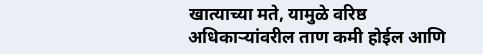खात्याच्या मते, यामुळे वरिष्ठ अधिकाऱ्यांवरील ताण कमी होईल आणि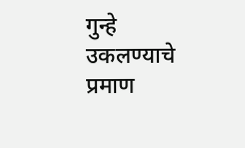गुन्हे उकलण्याचे प्रमाण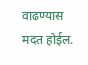वाढण्यास मदत होईल.